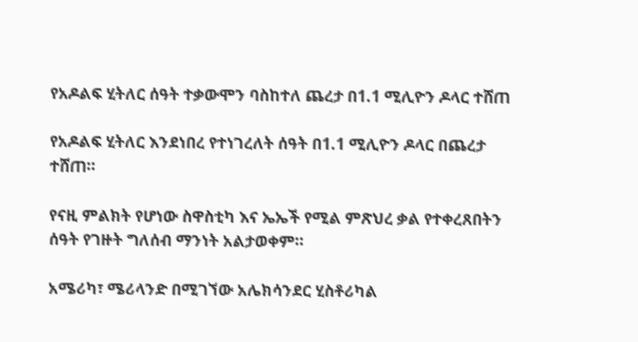የአዶልፍ ሂትለር ሰዓት ተቃውሞን ባስከተለ ጨረታ በ1.1 ሚሊዮን ዶላር ተሸጠ

የአዶልፍ ሂትለር እንደነበረ የተነገረለት ሰዓት በ1.1 ሚሊዮን ዶላር በጨረታ ተሸጠ።

የናዚ ምልክት የሆነው ስዋስቲካ እና ኤኤች የሚል ምጽህረ ቃል የተቀረጸበትን ሰዓት የገዙት ግለሰብ ማንነት አልታወቀም።

አሜሪካ፣ ሜሪላንድ በሚገኘው አሌክሳንደር ሂስቶሪካል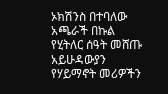ኦክሽንስ በተባለው አጫራች በኩል የሂትለር ሰዓት መሸጡ አይሁዳውያን የሃይማኖት መሪዎችን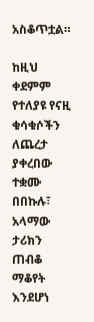አስቆጥቷል።

ከዚህ ቀደምም የተለያዩ የናዚ ቁሳቁሶችን ለጨረታ ያቀረበው ተቋሙ በበኩሉ፣ አላማው ታሪክን ጠብቆ ማቆየት እንደሆነ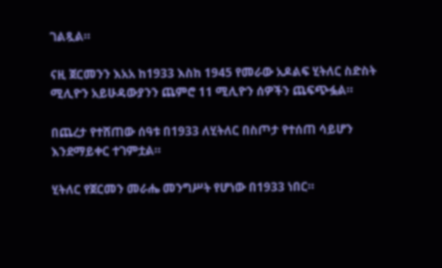ገልጿል።

ናዚ ጀርመንን እአአ ከ1933 እስከ 1945 የመራው አዶልፍ ሂትለር ስድስት ሚሊዮን አይሁዳውያንን ጨምሮ 11 ሚሊዮን ሰዎችን ጨፍጭፏል።

በጨረታ የተሸጠው ሰዓቱ በ1933 ለሂትለር በስጦታ የተሰጠ ሳይሆን እንደማይቀር ተገምቷል።

ሂትለር የጀርመን መራሔ መንግሥት የሆነው በ1933 ነበር።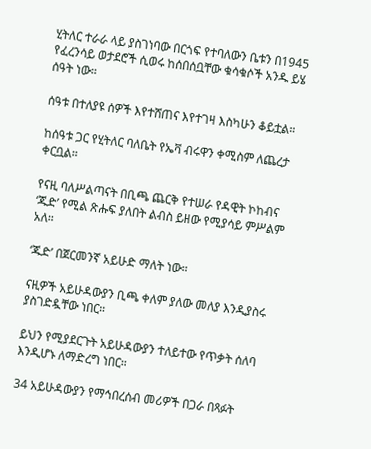ሂትለር ተራራ ላይ ያስገነባው በርጎፍ የተባለውን ቤቱን በ1945 የፈረንሳይ ወታደሮች ሲወሩ ከሰበሰቧቸው ቁሳቁሶች አንዱ ይሄ ሰዓት ነው።

ሰዓቱ በተለያዩ ሰዎች እየተሸጠና እየተገዛ እስካሁን ቆይቷል።

ከሰዓቱ ጋር የሂትለር ባለቤት የኤቫ ብሩዋን ቀሚስም ለጨረታ ቀርቧል።

የናዚ ባለሥልጣናት በቢጫ ጨርቅ የተሠራ የዳዊት ኮከብና ‘ጁድ’ የሚል ጽሑፍ ያለበት ልብስ ይዘው የሚያሳይ ምሥልም አለ።

‘ጁድ’ በጀርመንኛ አይሁድ ማለት ነው።

ናዚዎች አይሁዳውያን ቢጫ ቀለም ያለው መለያ እንዲያስሩ ያስገድዷቸው ነበር።

ይህን የሚያደርጉት አይሁዳውያን ተለይተው የጥቃት ሰለባ እንዲሆኑ ለማድረግ ነበር።

34 አይሁዳውያን የማኅበረሰብ መሪዎች በጋራ በጻፉት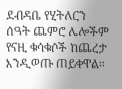ደብዳቤ የሂትለርን ሰዓት ጨምሮ ሌሎችም የናዚ ቁሳቁሶች ከጨረታ እንዲወጡ ጠይቀዋል።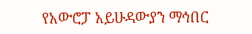የአውሮፓ አይሁዳውያን ማኅበር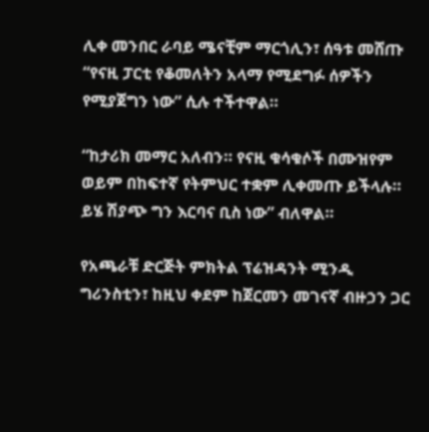ሊቀ መንበር ራባይ ሜናቺም ማርጎሊን፣ ሰዓቱ መሸጡ “የናዚ ፓርቲ የቆመለትን አላማ የሚደግፉ ሰዎችን የሚያጀግን ነው” ሲሉ ተችተዋል።

“ከታሪክ መማር አለብን። የናዚ ቁሳቁሶች በሙዝየም ወይም በከፍተኛ የትምህር ተቋም ሊቀመጡ ይችላሉ። ይሄ ሽያጭ ግን እርባና ቢስ ነው” ብለዋል።

የአጫራቹ ድርጅት ምክትል ፕሬዝዳንት ሚንዲ ግሪንስቲን፣ ከዚህ ቀደም ከጀርመን መገናኛ ብዙኃን ጋር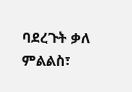ባደረጉት ቃለ ምልልስ፣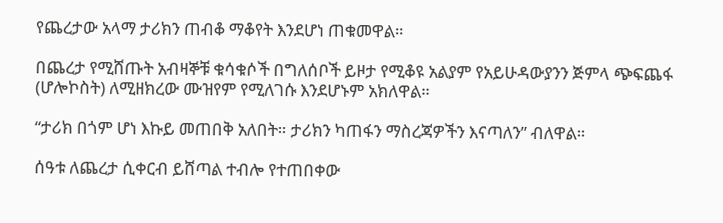የጨረታው አላማ ታሪክን ጠብቆ ማቆየት እንደሆነ ጠቁመዋል።

በጨረታ የሚሸጡት አብዛኞቹ ቁሳቁሶች በግለሰቦች ይዞታ የሚቆዩ አልያም የአይሁዳውያንን ጅምላ ጭፍጨፋ (ሆሎኮስት) ለሚዘክረው ሙዝየም የሚለገሱ እንደሆኑም አክለዋል።

“ታሪክ በጎም ሆነ እኩይ መጠበቅ አለበት። ታሪክን ካጠፋን ማስረጃዎችን እናጣለን” ብለዋል።

ሰዓቱ ለጨረታ ሲቀርብ ይሸጣል ተብሎ የተጠበቀው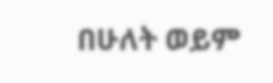በሁለት ወይም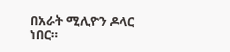በአራት ሚሊዮን ዶላር ነበር።